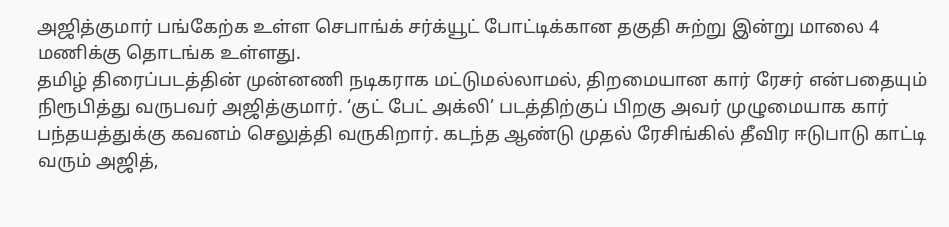அஜித்குமார் பங்கேற்க உள்ள செபாங்க் சர்க்யூட் போட்டிக்கான தகுதி சுற்று இன்று மாலை 4 மணிக்கு தொடங்க உள்ளது.
தமிழ் திரைப்படத்தின் முன்னணி நடிகராக மட்டுமல்லாமல், திறமையான கார் ரேசர் என்பதையும் நிரூபித்து வருபவர் அஜித்குமார். ‘குட் பேட் அக்லி’ படத்திற்குப் பிறகு அவர் முழுமையாக கார் பந்தயத்துக்கு கவனம் செலுத்தி வருகிறார். கடந்த ஆண்டு முதல் ரேசிங்கில் தீவிர ஈடுபாடு காட்டி வரும் அஜித்,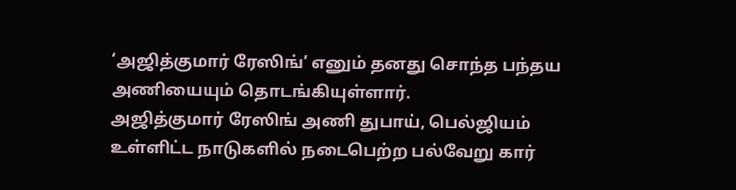‘அஜித்குமார் ரேஸிங்’ எனும் தனது சொந்த பந்தய அணியையும் தொடங்கியுள்ளார்.
அஜித்குமார் ரேஸிங் அணி துபாய், பெல்ஜியம் உள்ளிட்ட நாடுகளில் நடைபெற்ற பல்வேறு கார்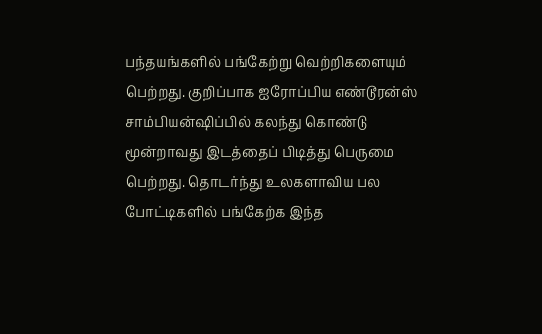பந்தயங்களில் பங்கேற்று வெற்றிகளையும் பெற்றது. குறிப்பாக ஐரோப்பிய எண்டூரன்ஸ் சாம்பியன்ஷிப்பில் கலந்து கொண்டு மூன்றாவது இடத்தைப் பிடித்து பெருமை பெற்றது. தொடர்ந்து உலகளாவிய பல போட்டிகளில் பங்கேற்க இந்த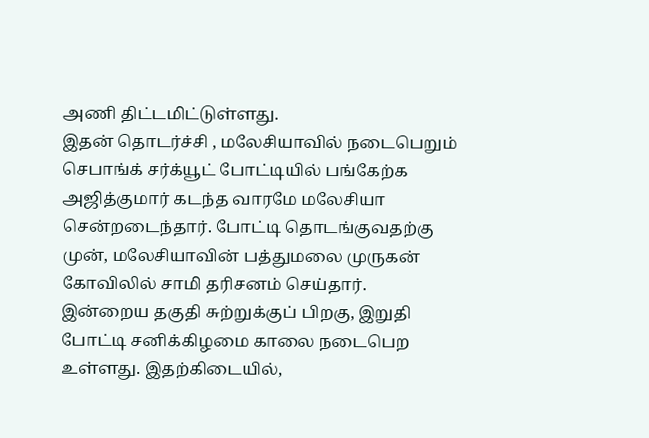அணி திட்டமிட்டுள்ளது.
இதன் தொடர்ச்சி , மலேசியாவில் நடைபெறும் செபாங்க் சர்க்யூட் போட்டியில் பங்கேற்க அஜித்குமார் கடந்த வாரமே மலேசியா சென்றடைந்தார். போட்டி தொடங்குவதற்கு முன், மலேசியாவின் பத்துமலை முருகன் கோவிலில் சாமி தரிசனம் செய்தார்.
இன்றைய தகுதி சுற்றுக்குப் பிறகு, இறுதி போட்டி சனிக்கிழமை காலை நடைபெற உள்ளது. இதற்கிடையில்,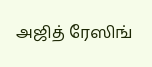அஜித் ரேஸிங்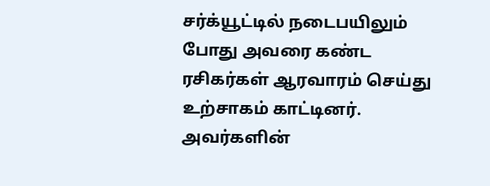சர்க்யூட்டில் நடைபயிலும் போது அவரை கண்ட ரசிகர்கள் ஆரவாரம் செய்து உற்சாகம் காட்டினர். அவர்களின்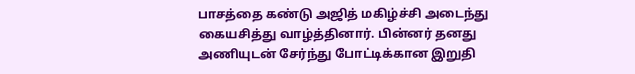பாசத்தை கண்டு அஜித் மகிழ்ச்சி அடைந்து கையசித்து வாழ்த்தினார். பின்னர் தனது அணியுடன் சேர்ந்து போட்டிக்கான இறுதி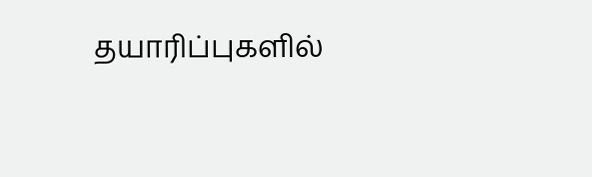தயாரிப்புகளில்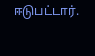ஈடுபட்டார்.